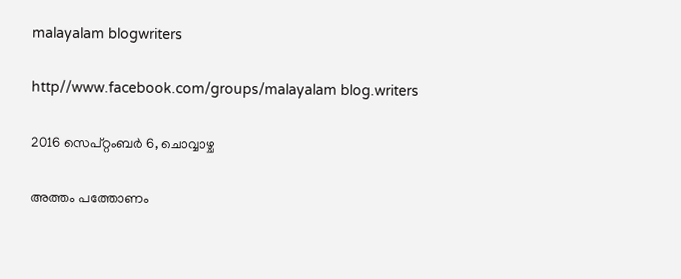malayalam blogwriters

http//www.facebook.com/groups/malayalam blog.writers

2016 സെപ്റ്റംബർ 6, ചൊവ്വാഴ്ച

അത്തം പത്തോണം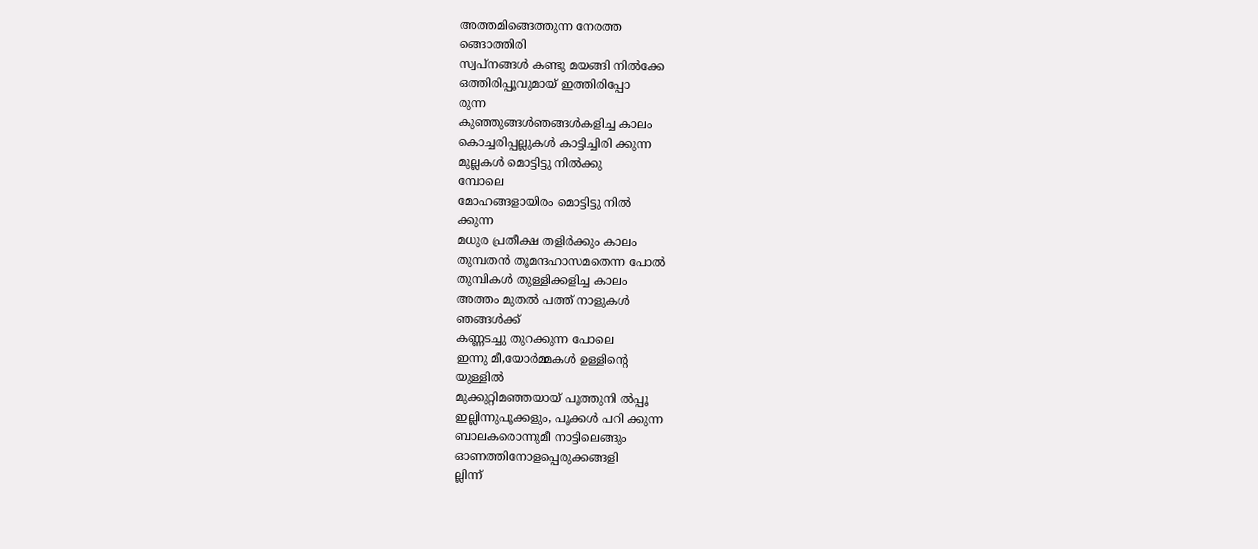അത്തമിങ്ങെത്തുന്ന നേരത്ത
ങ്ങൊത്തിരി
സ്വപ്നങ്ങൾ കണ്ടു മയങ്ങി നിൽക്കേ
ഒത്തിരിപ്പൂവുമായ് ഇത്തിരിപ്പോ
രുന്ന
കുഞ്ഞുങ്ങൾഞങ്ങൾകളിച്ച കാലം
കൊച്ചരിപ്പല്ലുകൾ കാട്ടിച്ചിരി ക്കുന്ന
മുല്ലകൾ മൊട്ടിട്ടു നിൽക്കു
മ്പോലെ
മോഹങ്ങളായിരം മൊട്ടിട്ടു നിൽ
ക്കുന്ന
മധുര പ്രതീക്ഷ തളിർക്കും കാലം
തുമ്പതൻ തൂമന്ദഹാസമതെന്ന പോൽ
തുമ്പികൾ തുള്ളിക്കളിച്ച കാലം
അത്തം മുതൽ പത്ത് നാളുകൾ
ഞങ്ങൾക്ക്
കണ്ണടച്ചു തുറക്കുന്ന പോലെ
ഇന്നു മീ,യോർമ്മകൾ ഉള്ളിന്റെ
യുള്ളിൽ
മുക്കുറ്റിമഞ്ഞയായ് പൂത്തുനി ൽപ്പൂ
ഇല്ലിന്നുപൂക്കളും, പൂക്കൾ പറി ക്കുന്ന
ബാലകരൊന്നുമീ നാട്ടിലെങ്ങും
ഓണത്തിനോളപ്പെരുക്കങ്ങളി
ല്ലിന്ന്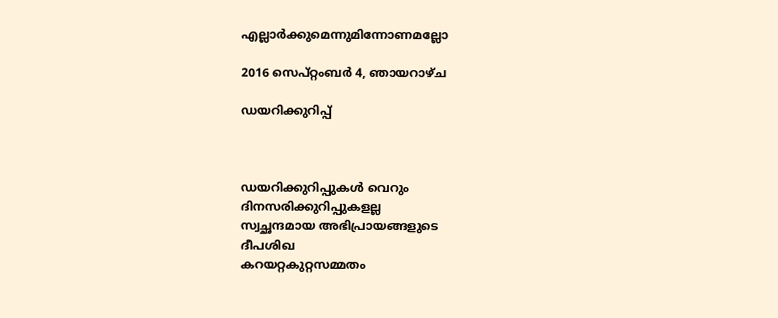എല്ലാർക്കുമെന്നുമിന്നോണമല്ലോ

2016 സെപ്റ്റംബർ 4, ഞായറാഴ്‌ച

ഡയറിക്കുറിപ്പ്



ഡയറിക്കുറിപ്പുകൾ വെറും
ദിനസരിക്കുറിപ്പുകളല്ല
സ്വച്ഛന്ദമായ അഭിപ്രായങ്ങളുടെ
ദീപശിഖ
കറയറ്റകുറ്റസമ്മതം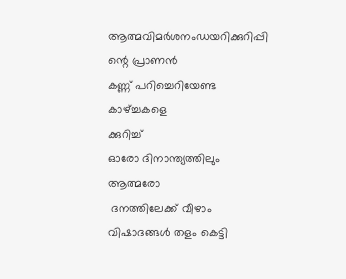ആത്മവിമർശനംഡയറിക്കുറിപ്പി
ന്റെ പ്രാണൻ
കണ്ണ് പറിച്ചെറിയേണ്ട കാഴ്ച്ചകളെ
ക്കുറിച്ച്
ഓരോ ദിനാന്ത്യത്തിലും ആത്മരോ
 ദനത്തിലേക്ക് വീഴാം
വിഷാദങ്ങൾ തളം കെട്ടി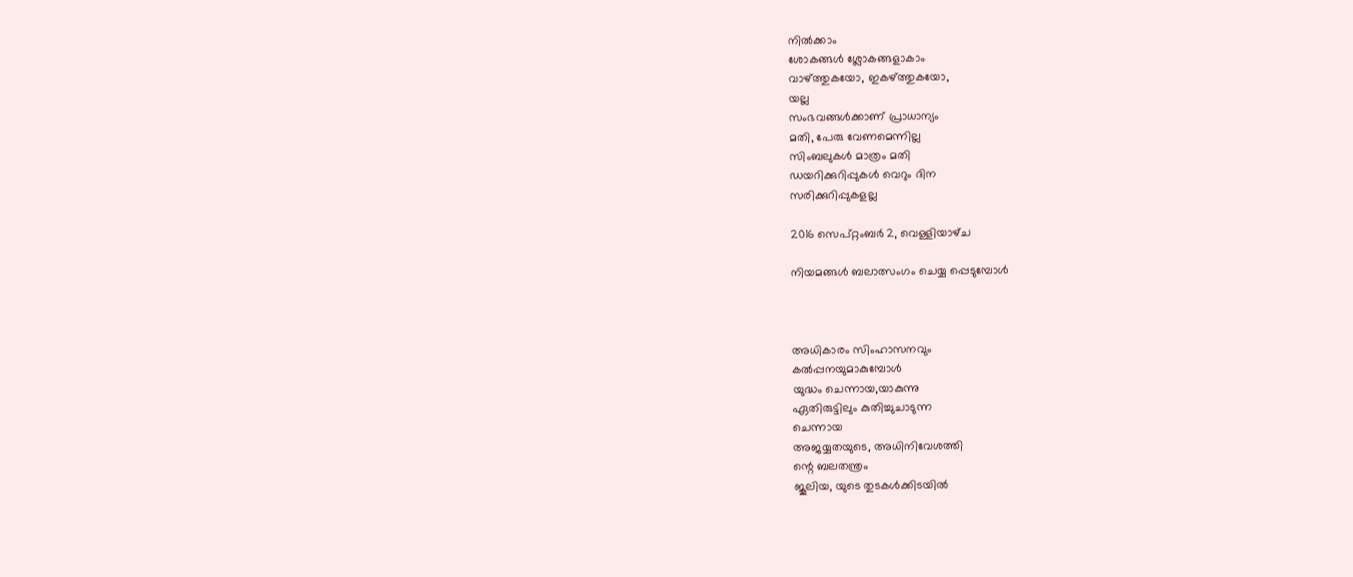നിൽക്കാം
ശോകങ്ങൾ ശ്ലോകങ്ങളാകാം
വാഴ്ത്തുകയോ, ഇകഴ്ത്തുകയോ,
യല്ല
സംഭവങ്ങൾക്കാണ് പ്രാധാന്യം
മതി, പേരു വേണമെന്നില്ല
സിംബലുകൾ മാത്രം മതി
ഡയറിക്കുറിപ്പുകൾ വെറും ദിന
സരിക്കുറിപ്പുകളല്ല

2016 സെപ്റ്റംബർ 2, വെള്ളിയാഴ്‌ച

നിയമങ്ങൾ ബലാത്സംഗം ചെയ്യ പ്പെടുമ്പോൾ



അധികാരം സിംഹാസനവും
കൽപ്പനയുമാകുമ്പോൾ
യുദ്ധം ചെന്നായ,യാകുന്നു
ഏതിരുട്ടിലും കുതിച്ചുചാടുന്ന
ചെന്നായ
അജയ്യതയുടെ, അധിനിവേശത്തി
ന്റെ ബലതന്ത്രം
ജൂലിയ, യുടെ തുടകൾക്കിടയിൽ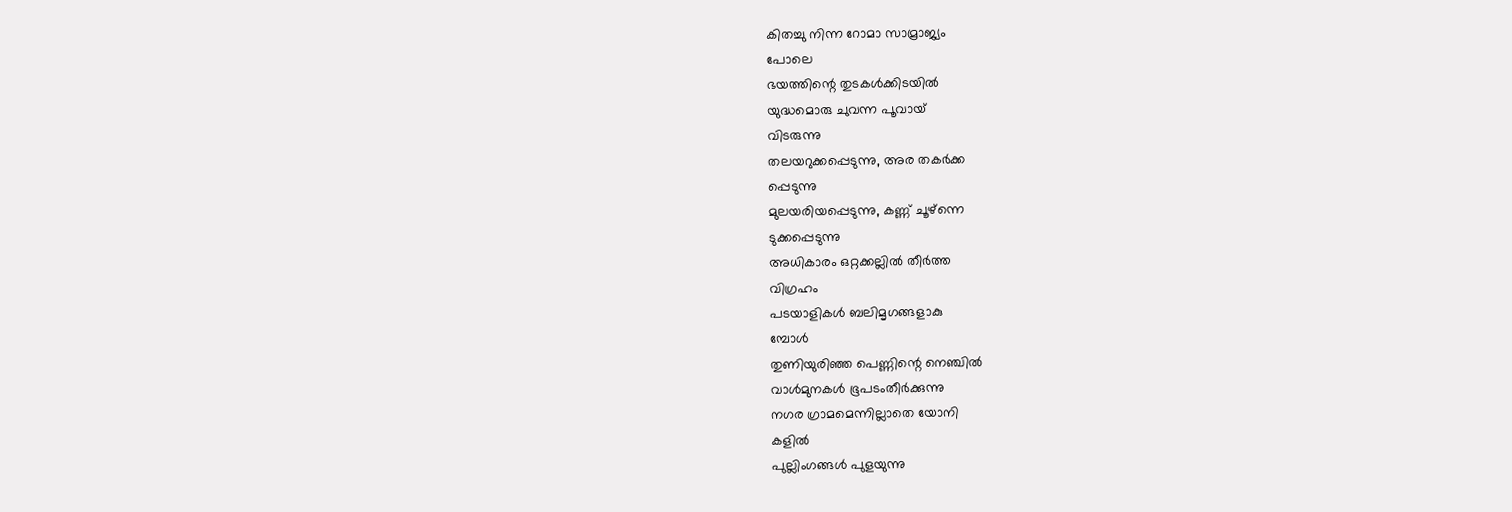കിതച്ചു നിന്ന റോമാ സാമ്രാജ്യം
പോലെ
ഭയത്തിന്റെ തുടകൾക്കിടയിൽ
യുദ്ധമൊരു ചുവന്ന പൂവായ്
വിടരുന്നു
തലയറുക്കപ്പെടുന്നു, അര തകർക്ക
പ്പെടുന്നു
മുലയരിയപ്പെടുന്നു, കണ്ണ് ചൂഴ്ന്നെ
ടുക്കപ്പെടുന്നു
അധികാരം ഒറ്റക്കല്ലിൽ തീർത്ത
വിഗ്രഹം
പടയാളികൾ ബലിമൃഗങ്ങളാകു
മ്പോൾ
തുണിയുരിഞ്ഞ പെണ്ണിന്റെ നെഞ്ചിൽ
വാൾമുനകൾ ഭൂപടംതീർക്കുന്നു
നഗര ഗ്രാമമെന്നില്ലാതെ യോനി
കളിൽ
പുല്ലിംഗങ്ങൾ പുളയുന്നു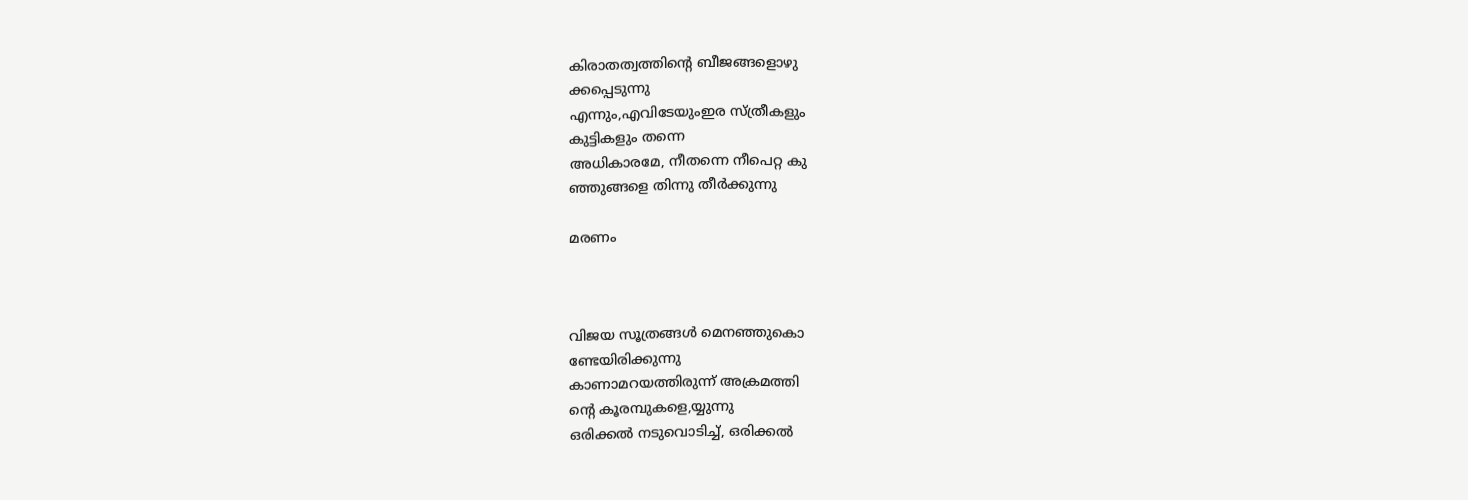കിരാതത്വത്തിന്റെ ബീജങ്ങളൊഴു
ക്കപ്പെടുന്നു
എന്നും,എവിടേയുംഇര സ്ത്രീകളും
കുട്ടികളും തന്നെ
അധികാരമേ, നീതന്നെ നീപെറ്റ കു
ഞ്ഞുങ്ങളെ തിന്നു തീർക്കുന്നു

മരണം



വിജയ സൂത്രങ്ങൾ മെനഞ്ഞുകൊ
ണ്ടേയിരിക്കുന്നു
കാണാമറയത്തിരുന്ന് അക്രമത്തി
ന്റെ കൂരമ്പുകളെ,യ്യുന്നു
ഒരിക്കൽ നടുവൊടിച്ച്, ഒരിക്കൽ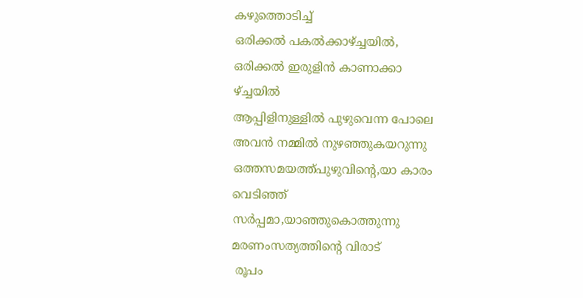കഴുത്തൊടിച്ച്
ഒരിക്കൽ പകൽക്കാഴ്ച്ചയിൽ,
ഒരിക്കൽ ഇരുളിൻ കാണാക്കാ
ഴ്ച്ചയിൽ
ആപ്പിളിനുള്ളിൽ പുഴുവെന്ന പോലെ
അവൻ നമ്മിൽ നുഴഞ്ഞുകയറുന്നു
ഒത്തസമയത്ത്പുഴുവിന്റെ,യാ കാരം
വെടിഞ്ഞ്
സർപ്പമാ,യാഞ്ഞുകൊത്തുന്നു
മരണംസത്യത്തിന്റെ വിരാട്
 രൂപം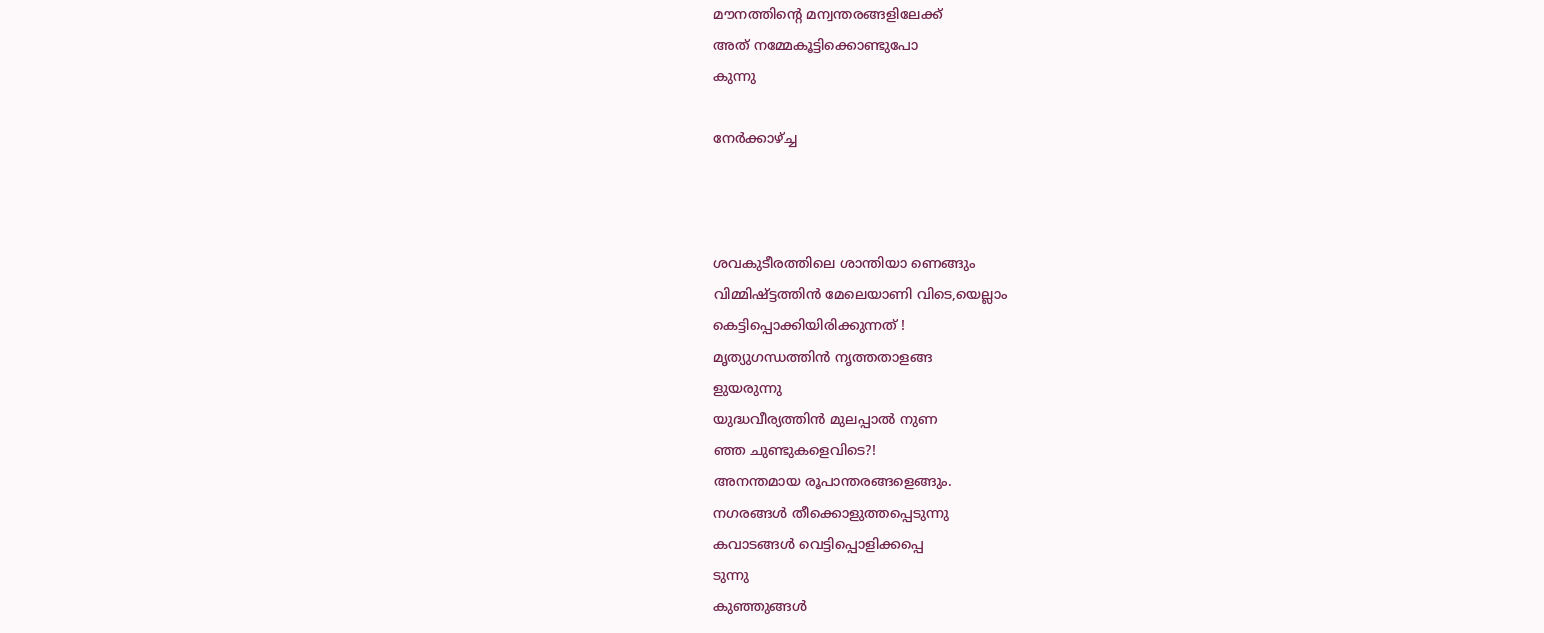മൗനത്തിന്റെ മന്വന്തരങ്ങളിലേക്ക്
അത് നമ്മേകൂട്ടിക്കൊണ്ടുപോ
കുന്നു

നേർക്കാഴ്ച്ച



ശവകുടീരത്തിലെ ശാന്തിയാ ണെങ്ങും
വിമ്മിഷ്ട്ടത്തിൻ മേലെയാണി വിടെ,യെല്ലാം
കെട്ടിപ്പൊക്കിയിരിക്കുന്നത് !
മൃത്യുഗന്ധത്തിൻ നൃത്തതാളങ്ങ
ളുയരുന്നു
യുദ്ധവീര്യത്തിൻ മുലപ്പാൽ നുണ
ഞ്ഞ ചുണ്ടുകളെവിടെ?!
അനന്തമായ രൂപാന്തരങ്ങളെങ്ങും.
നഗരങ്ങൾ തീക്കൊളുത്തപ്പെടുന്നു
കവാടങ്ങൾ വെട്ടിപ്പൊളിക്കപ്പെ
ടുന്നു
കുഞ്ഞുങ്ങൾ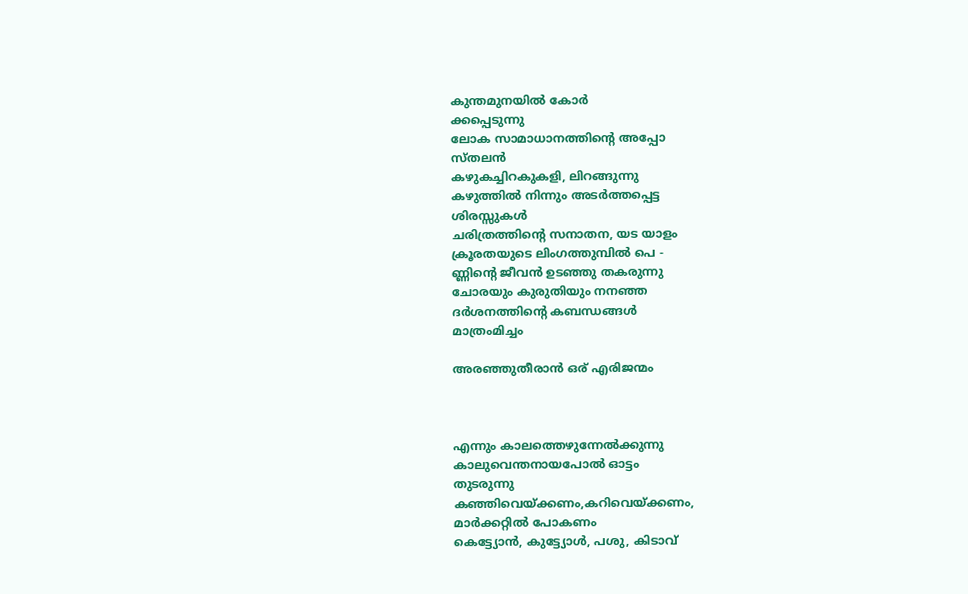കുന്തമുനയിൽ കോർ
ക്കപ്പെടുന്നു
ലോക സാമാധാനത്തിന്റെ അപ്പോ
സ്തലൻ
കഴുകച്ചിറകുകളി, ലിറങ്ങുന്നു
കഴുത്തിൽ നിന്നും അടർത്തപ്പെട്ട
ശിരസ്സുകൾ
ചരിത്രത്തിന്റെ സനാതന, യട യാളം
ക്രൂരതയുടെ ലിംഗത്തുമ്പിൽ പെ‌ -
ണ്ണിന്റെ ജീവൻ ഉടഞ്ഞു തകരുന്നു
ചോരയും കുരുതിയും നനഞ്ഞ
ദർശനത്തിന്റെ കബന്ധങ്ങൾ
മാത്രംമിച്ചം

അരഞ്ഞുതീരാൻ ഒര് എരിജന്മം



എന്നും കാലത്തെഴുന്നേൽക്കുന്നു
കാലുവെന്തനായപോൽ ഓട്ടം
തുടരുന്നു
കഞ്ഞിവെയ്ക്കണം,കറിവെയ്ക്കണം,
മാർക്കറ്റിൽ പോകണം
കെട്ട്യോൻ, കുട്ട്യോൾ, പശു, കിടാവ്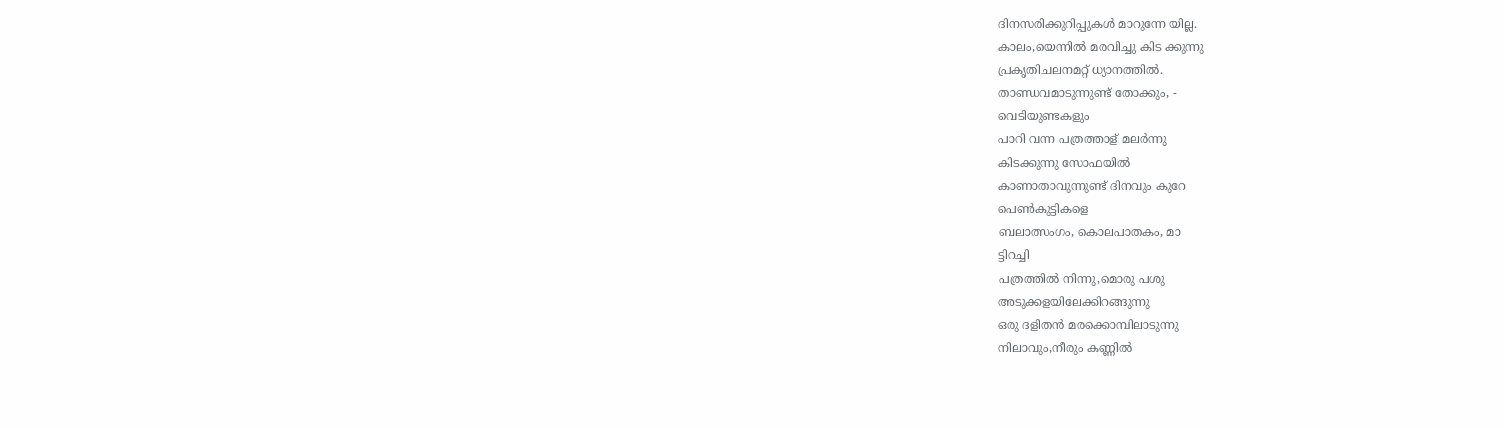ദിനസരിക്കുറിപ്പുകൾ മാറുന്നേ യില്ല.
കാലം,യെന്നിൽ മരവിച്ചു കിട ക്കുന്നു
പ്രകൃതിചലനമറ്റ് ധ്യാനത്തിൽ.
താണ്ഡവമാടുന്നുണ്ട് തോക്കും, -
വെടിയുണ്ടകളും
പാറി വന്ന പത്രത്താള് മലർന്നു
കിടക്കുന്നു സോഫയിൽ
കാണാതാവുന്നുണ്ട് ദിനവും കുറേ
പെൺകുട്ടികളെ
ബലാത്സംഗം, കൊലപാതകം, മാ
ട്ടിറച്ചി
പത്രത്തിൽ നിന്നു,മൊരു പശു
അടുക്കളയിലേക്കിറങ്ങുന്നു
ഒരു ദളിതൻ മരക്കൊമ്പിലാടുന്നു
നിലാവും,നീരും കണ്ണിൽ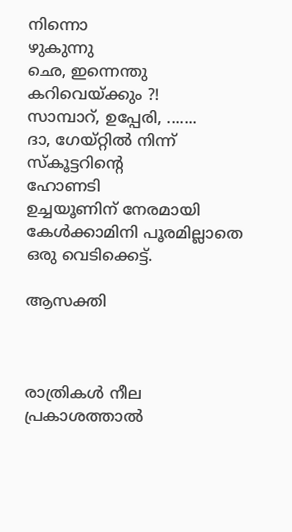നിന്നൊ
ഴുകുന്നു
ഛെ, ഇന്നെന്തു കറിവെയ്ക്കും ?!
സാമ്പാറ്, ഉപ്പേരി, .......
ദാ, ഗേയ്റ്റിൽ നിന്ന് സ്കൂട്ടറിന്റെ
ഹോണടി
ഉച്ചയൂണിന് നേരമായി
കേൾക്കാമിനി പൂരമില്ലാതെ
ഒരു വെടിക്കെട്ട്.

ആസക്തി



രാത്രികൾ നീല പ്രകാശത്താൽ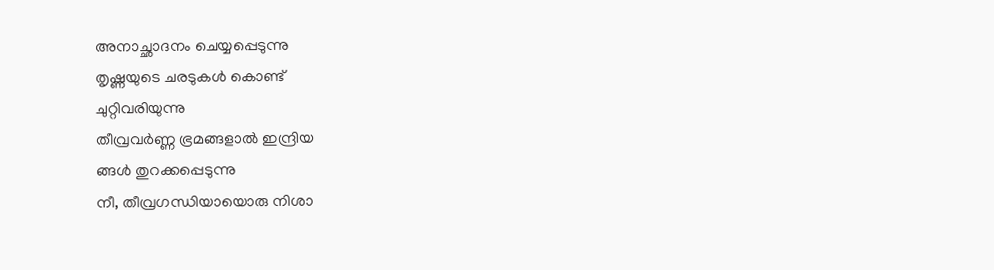അനാച്ഛാദനം ചെയ്യപ്പെടുന്നു
തൃഷ്ണയുടെ ചരടുകൾ കൊണ്ട്
ചുറ്റിവരിയുന്നു
തീവ്രവർണ്ണ ഭ്രമങ്ങളാൽ ഇന്ദ്രിയ
ങ്ങൾ തുറക്കപ്പെടുന്നു
നീ, തീവ്രഗന്ധിയായൊരു നിശാ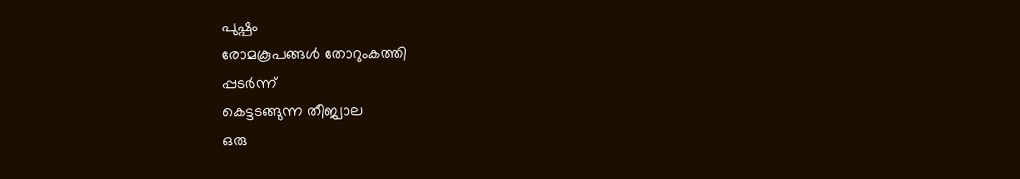പുഷ്പം
രോമകൂപങ്ങൾ തോറുംകത്തി
പ്പടർന്ന്
കെട്ടടങ്ങുന്ന തീജ്വാല
ഒരു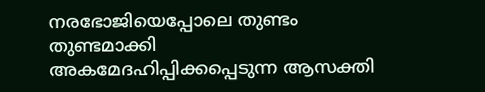നരഭോജിയെപ്പോലെ തുണ്ടം
തുണ്ടമാക്കി
അകമേദഹിപ്പിക്കപ്പെടുന്ന ആസക്തി